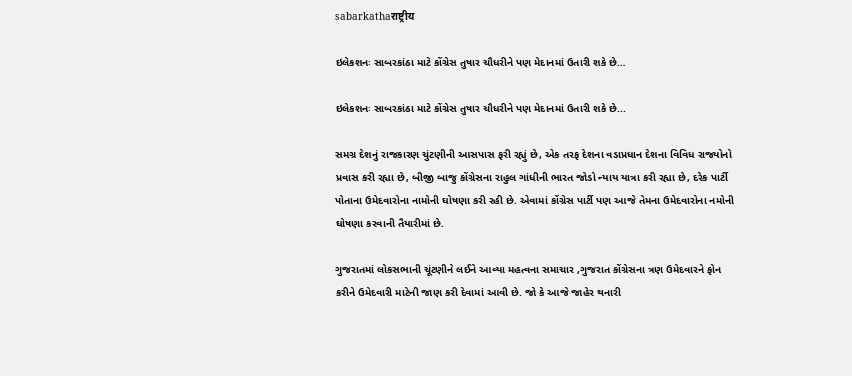sabarkathaराष्ट्रीय

ઇલેકશનઃ સાબરકાંઠા માટે કોંગ્રેસ તુષાર ચૌધરીને પણ મેદાનમાં ઉતારી શકે છે…

ઇલેકશનઃ સાબરકાંઠા માટે કોંગ્રેસ તુષાર ચૌધરીને પણ મેદાનમાં ઉતારી શકે છે...

સમગ્ર દેશનું રાજકારણ ચુંટણીની આસપાસ ફરી રહ્યું છે, એક તરફ દેશના વડાપ્રધાન દેશના વિવિધ રાજ્યોનો પ્રવાસ કરી રહ્યા છે, બીજી બાજુ કોંગ્રેસના રાહુલ ગાંધીની ભારત જોડો ન્યાય યાત્રા કરી રહ્યા છે, દરેક પાર્ટી પોતાના ઉમેદવારોના નામોની ઘોષણા કરી રહી છે. એવામાં કોંગ્રેસ પાર્ટી પણ આજે તેમના ઉમેદવારોના નમોની ઘોષણા કરવાની તૈયારીમાં છે.

ગુજરાતમાં લોકસભાની ચૂંટણીને લઈને આવ્યા મહત્વના સમાચાર ,ગુજરાત કોંગ્રેસના ત્રણ ઉમેદવારને ફોન કરીને ઉમેદવારી માટેની જાણ કરી દેવામાં આવી છે. જો કે આજે જાહેર થનારી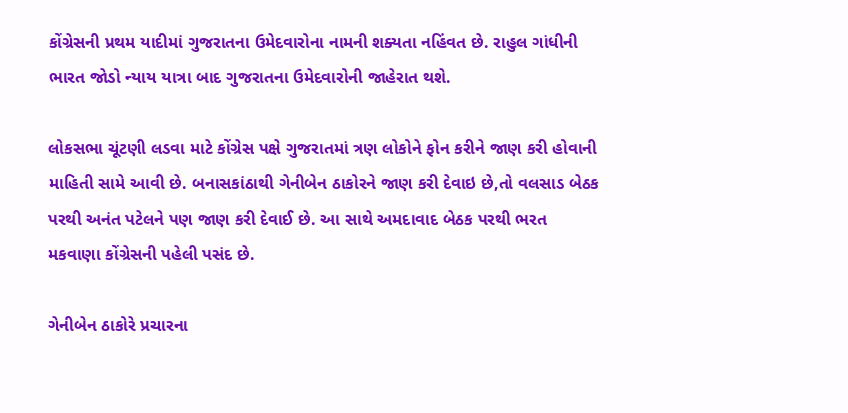કોંગ્રેસની પ્રથમ યાદીમાં ગુજરાતના ઉમેદવારોના નામની શક્યતા નહિંવત છે. રાહુલ ગાંધીની ભારત જોડો ન્યાય યાત્રા બાદ ગુજરાતના ઉમેદવારોની જાહેરાત થશે.

લોકસભા ચૂંટણી લડવા માટે કોંગ્રેસ પક્ષે ગુજરાતમાં ત્રણ લોકોને ફોન કરીને જાણ કરી હોવાની માહિતી સામે આવી છે. બનાસકાંઠાથી ગેનીબેન ઠાકોરને જાણ કરી દેવાઇ છે,તો વલસાડ બેઠક પરથી અનંત પટેલને પણ જાણ કરી દેવાઈ છે. આ સાથે અમદાવાદ બેઠક પરથી ભરત મકવાણા કોંગ્રેસની પહેલી પસંદ છે.

ગેનીબેન ઠાકોરે પ્રચારના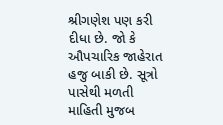શ્રીગણેશ પણ કરી દીધા છે. જો કે ઔપચારિક જાહેરાત હજુ બાકી છે. સૂત્રો પાસેથી મળતી માહિતી મુજબ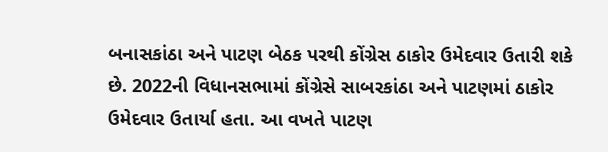બનાસકાંઠા અને પાટણ બેઠક પરથી કોંગ્રેસ ઠાકોર ઉમેદવાર ઉતારી શકે છે. 2022ની વિધાનસભામાં કોંગ્રેસે સાબરકાંઠા અને પાટણમાં ઠાકોર ઉમેદવાર ઉતાર્યા હતા. આ વખતે પાટણ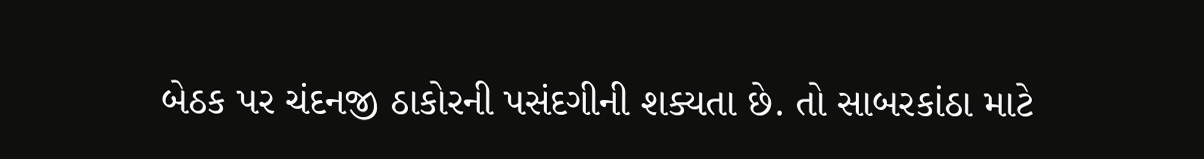બેઠક પર ચંદનજી ઠાકોરની પસંદગીની શક્યતા છે. તો સાબરકાંઠા માટે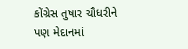કોંગ્રેસ તુષાર ચૌધરીને પણ મેદાનમાં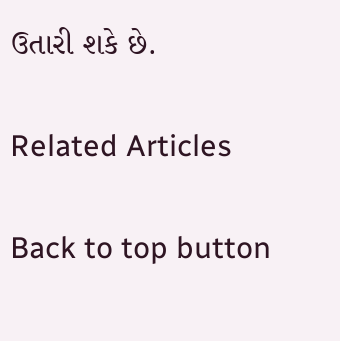ઉતારી શકે છે.

Related Articles

Back to top button